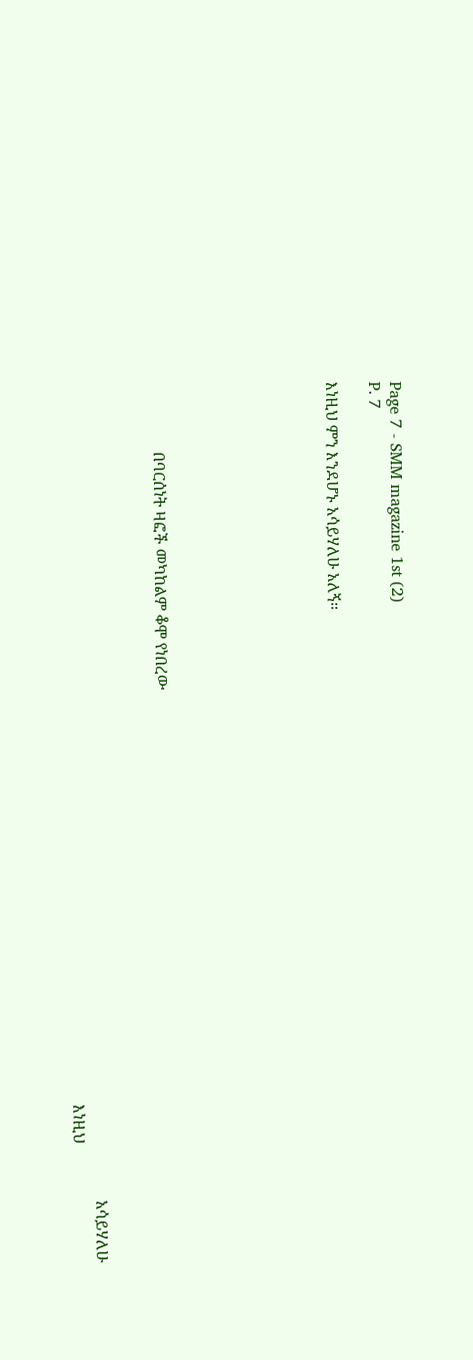Page 7 - SMM magazine 1st (2)
P. 7

እነዚህ ምን እንደሆኑ አሳይሃለሁ አለኝ።







                 በባርሰነት ዛፎች መካከልም ቆሞ የነበረው


                                                                                                                                                                                                            አሳይሃለሁ
                                                                                                                                                                                    እነዚህ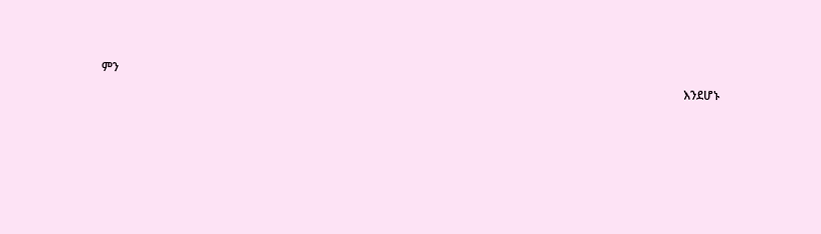ምን
                                                                                                                                                                                                  እንደሆኑ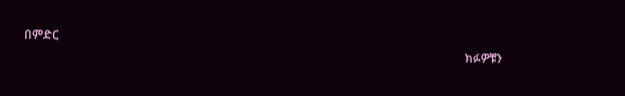በምድር
                                                                                                                                                   ክፉዎቹን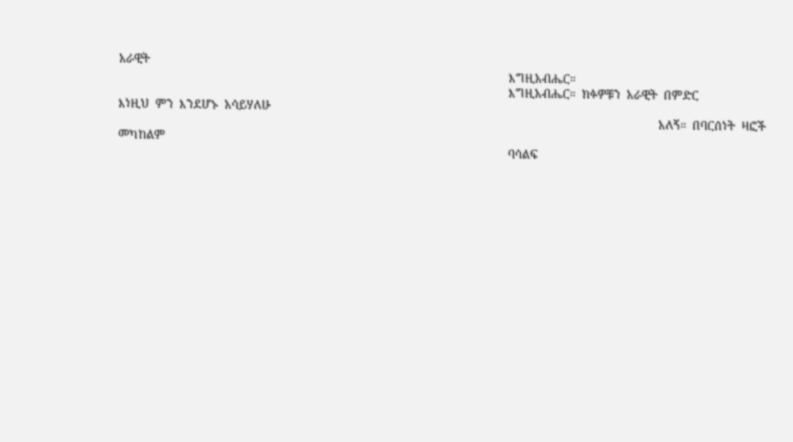አራዊት
                                                                                                                                  እግዚአብሔር።
                                                                                                                                  እግዚአብሔር።  ክፉዎቹን  አራዊት  በምድር                       እነዚህ  ምን  እንደሆኑ  አሳይሃለሁ
                                                                                                                                                                                    አለኝ።  በባርሰነት  ዛፎች  መካከልም
                                                                                                                                  ባሳልፍ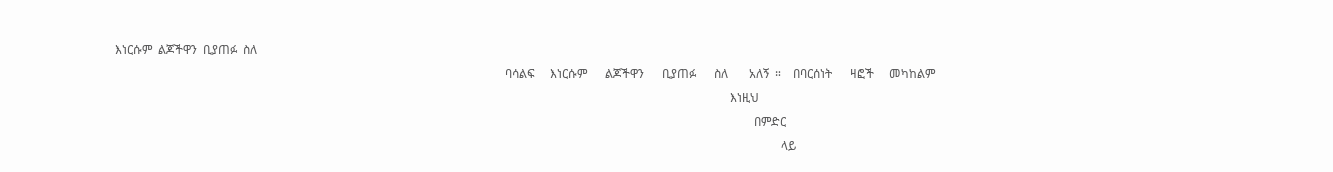እነርሱም  ልጆችዋን  ቢያጠፉ  ስለ
                                                                                                                                  ባሳልፍ     እነርሱም      ልጆችዋን      ቢያጠፉ      ስለ       አለኝ  ።    በባርሰነት      ዛፎች     መካከልም
                                                                                                                                                                                                             እነዚህ
                                                                                                                                                                                                                     በምድር
                                                                                                                                                                                                                              ላይ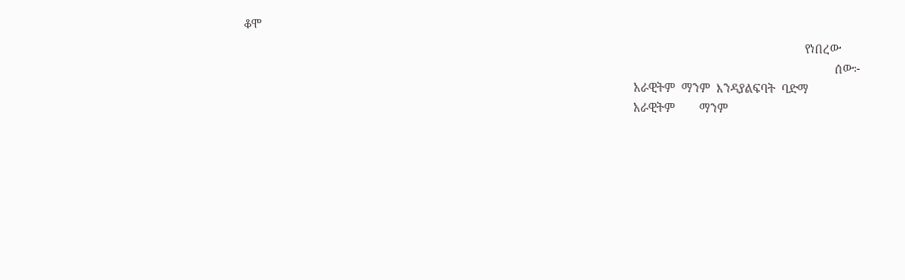ቆሞ
                                                                                                                                                                                           የነበረው
                                                                                                                                                                                                     ሰው፦
                                                                                                                                  አራዊትም  ማንም  እንዳያልፍባት  ባድማ
                                                                                                                                  አራዊትም        ማንም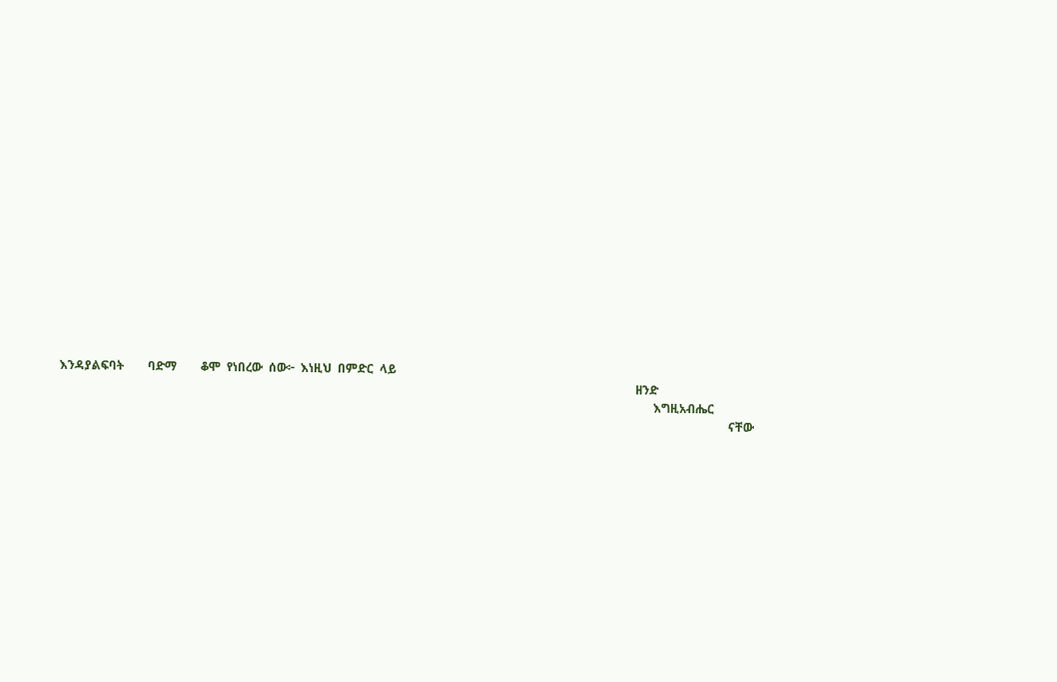እንዳያልፍባት        ባድማ        ቆሞ  የነበረው  ሰው፦  እነዚህ  በምድር  ላይ
                                                                                                                                                                                                ዘንድ
                                                                                                                                                                                                      እግዚአብሔር
                                                                                                                                                                                                                               ናቸው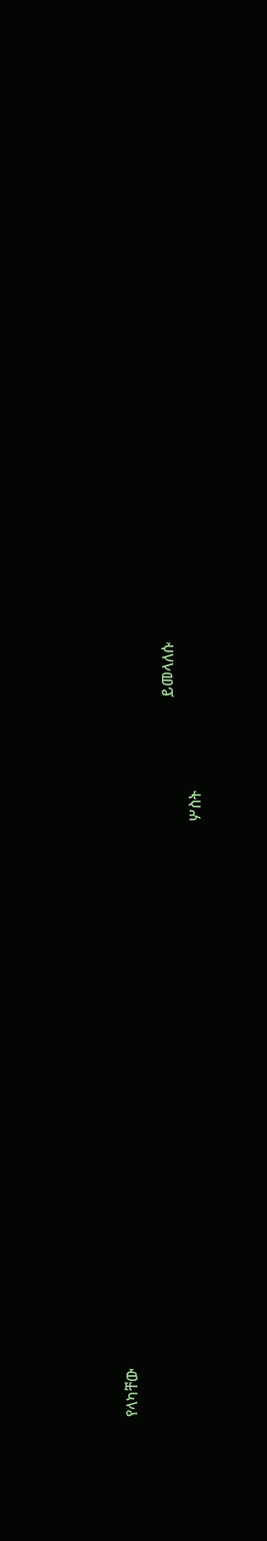የላካቸው
                                                                                                                                                                                    ይመላለሱ
                                                                                                                                                     ሦስት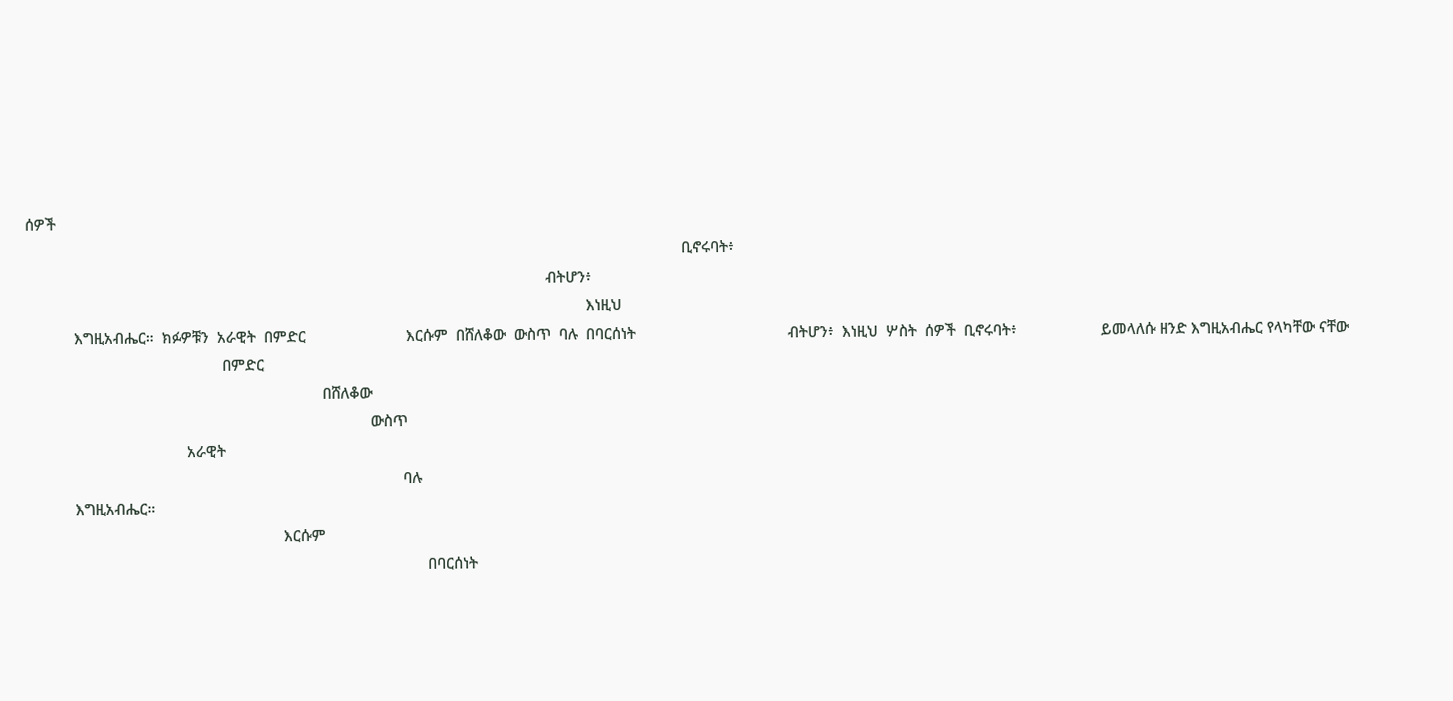ሰዎች
                                                                                                                                                                    ቢኖሩባት፥
                                                                                                                                  ብትሆን፥
                                                                                                                                            እነዚህ
            እግዚአብሔር።  ክፉዎቹን  አራዊት  በምድር                         እርሱም  በሸለቆው  ውስጥ  ባሉ  በባርሰነት                                      ብትሆን፥  እነዚህ  ሦስት  ሰዎች  ቢኖሩባት፥                     ይመላለሱ ዘንድ እግዚአብሔር የላካቸው ናቸው
                                                 በምድር
                                                                          በሸለቆው
                                                                                      ውስጥ
                                        አራዊት
                                                                                              ባሉ
            እግዚአብሔር።
                                                                እርሱም
                                                                                                    በባርሰነት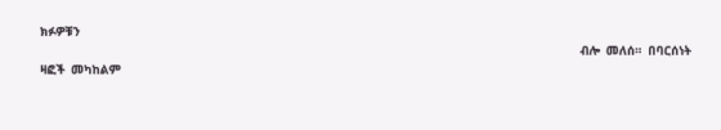ክፉዎቹን
                                                                                                                                                                                    ብሎ  መለሰ።  በባርሰነት  ዛፎች  መካከልም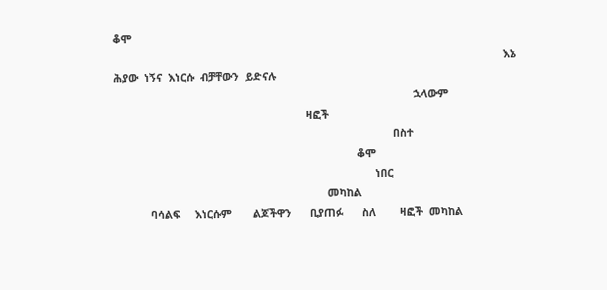ቆሞ
                                                                                                                                  እኔ  ሕያው  ነኝና  እነርሱ  ብቻቸውን  ይድናሉ
                                                                                                    ኋላውም
                                                                ዛፎች
                                                                                             በስተ
                                                                                 ቆሞ
                                                                                       ነበር
                                                                       መካከል
            ባሳልፍ     እነርሱም       ልጆችዋን      ቢያጠፉ      ስለ        ዛፎች  መካከል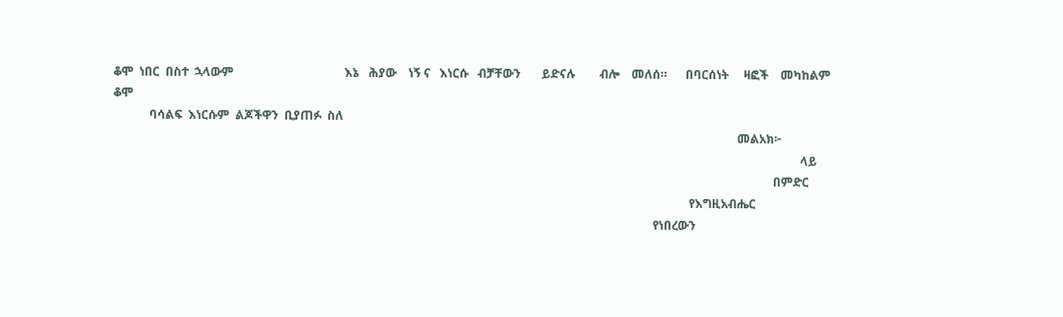ቆሞ  ነበር  በስተ  ኋላውም                                     እኔ   ሕያው    ነኝ ና   እነርሱ   ብቻቸውን       ይድናሉ        ብሎ    መለሰ።      በባርሰነት     ዛፎች    መካከልም       ቆሞ
            ባሳልፍ  እነርሱም  ልጆችዋን  ቢያጠፉ  ስለ
                                                                                                                                                                                                                መልአክ፦
                                                                                                                                                                                                                                     ላይ
                                                                                                                                                                                                                            በምድር
                                                                                                                                                                                                የእግዚአብሔር
                                                                                                                                                                                    የነበረውን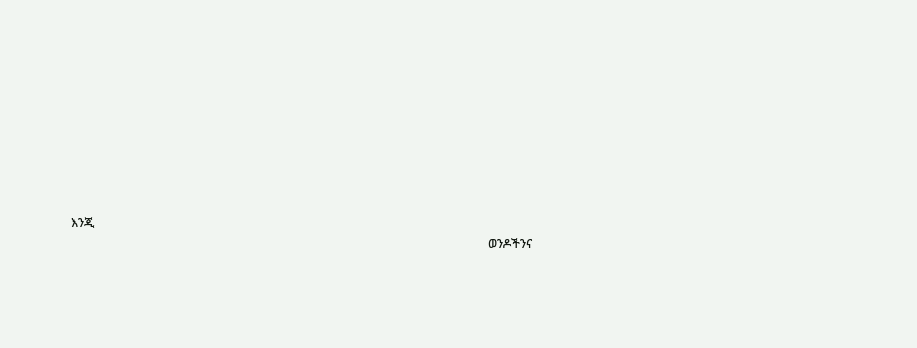እንጂ
                                                                                                                                           ወንዶችንና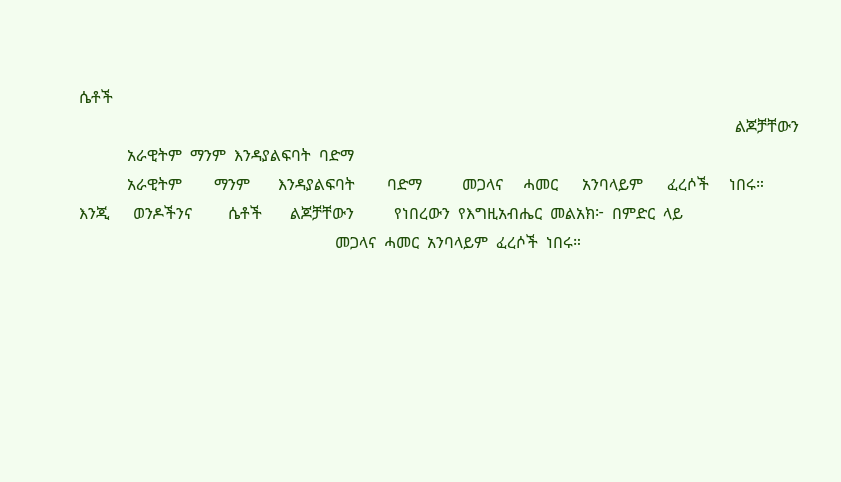ሴቶች
                                                                                                                                                                    ልጆቻቸውን
            አራዊትም  ማንም  እንዳያልፍባት  ባድማ
            አራዊትም        ማንም       እንዳያልፍባት        ባድማ          መጋላና     ሓመር      አንባላይም      ፈረሶች     ነበሩ።                       እንጂ      ወንዶችንና         ሴቶች       ልጆቻቸውን          የነበረውን  የእግዚአብሔር  መልአክ፦  በምድር  ላይ
                                                                መጋላና  ሓመር  አንባላይም  ፈረሶች  ነበሩ።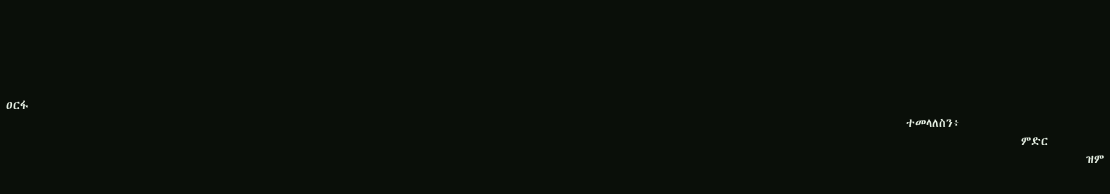ዐርፋ
                                                                                                                                                                                    ተመላለስን፥
                                                                                                                                                                                                           ምድር
                                                                                                                                                                                                                        ዝም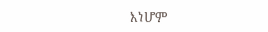እነሆም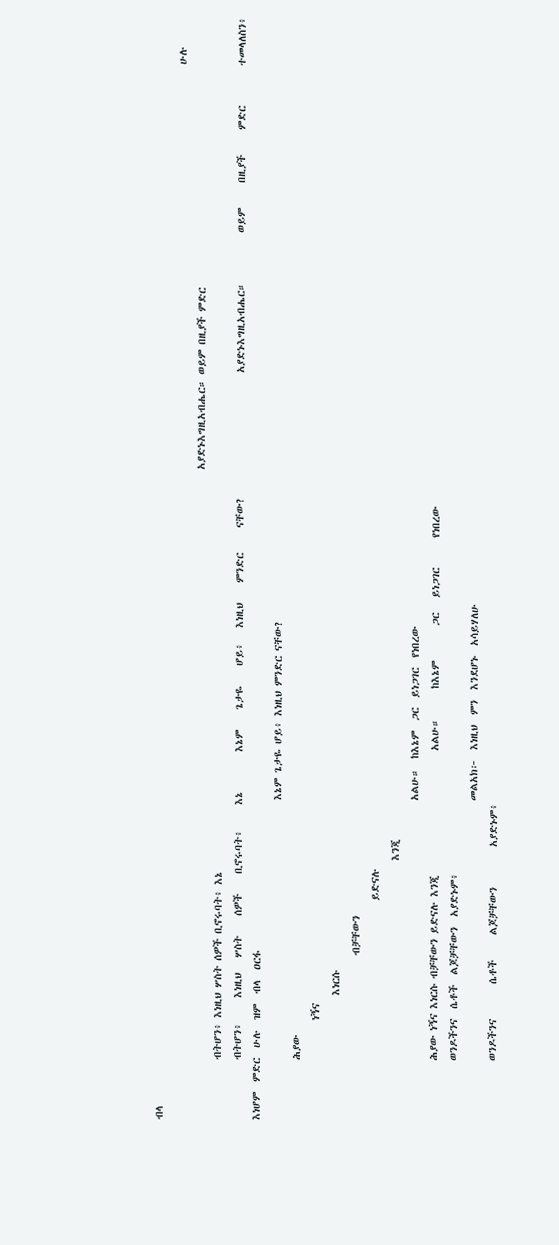ብላ
                                                                                                                                                                                                                   ሁሉ
                                                                                                                                  አያድኑእግዚአብሔር። ወይም በዚያች ምድር
            ብትሆን፥ እነዚህ ሦስት ሰዎች ቢኖሩባት፥ እኔ
            ብትሆን፥     እነዚህ   ሦስት    ሰዎች    ቢኖሩባት፥     እኔ        እኔም    ጌታዬ    ሆይ፥   እነዚህ    ምንድር     ናቸው?                         አያድኑእግዚአብሔር።          ወይም     በዚያች     ምድር        ተመላለስን፥  እነሆም  ምድር  ሁሉ  ዝም  ብላ  ዐርፋ
                                                                እኔም ጌታዬ ሆይ፥ እነዚህ ምንድር ናቸው?
            ሕያው
                    ነኝና
                         እነርሱ
                                 ብቻቸውን
                                            ይድናሉ
                                                    እንጂ
                                                                አልሁ።  ከእኔም  ጋር  ይነጋገር  የነበረው
            ሕያው ነኝና እነርሱ ብቻቸውን ይድናሉ እንጂ                         አልሁ።      ከእኔም       ጋር   ይነጋገር      የነበረው
            ወንዶችንና  ሴቶች  ልጆቻቸውን  አያድኑም፥
                                                                መልአክ፦  እነዚህ  ምን  እንደሆኑ  አሳይሃለሁ
            ወንዶችንና       ሴቶች     ልጆቻቸውን        አያድኑም፥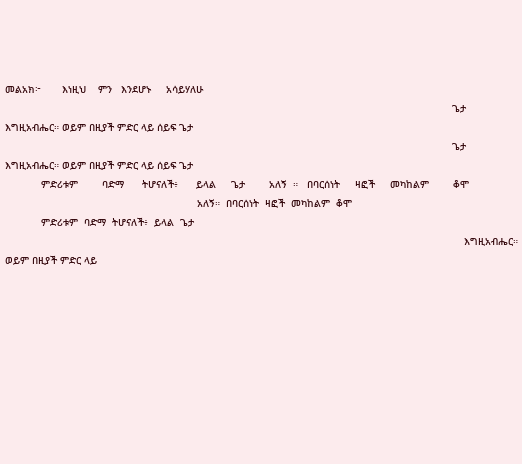መልአክ፦       እነዚህ    ምን   እንደሆኑ     አሳይሃለሁ
                                                                                                                                                     ጌታ እግዚአብሔር። ወይም በዚያች ምድር ላይ ሰይፍ ጌታ
                                                                                                                                                     ጌታ እግዚአብሔር። ወይም በዚያች ምድር ላይ ሰይፍ ጌታ
            ምድሪቱም        ባድማ      ትሆናለች፥      ይላል     ጌታ        አለኝ  ።   በባርሰነት     ዛፎች     መካከልም        ቆሞ
                                                                አለኝ።  በባርሰነት  ዛፎች  መካከልም  ቆሞ
            ምድሪቱም  ባድማ  ትሆናለች፥  ይላል  ጌታ
                                                                                                                                                         እግዚአብሔር። ወይም በዚያች ምድር ላይ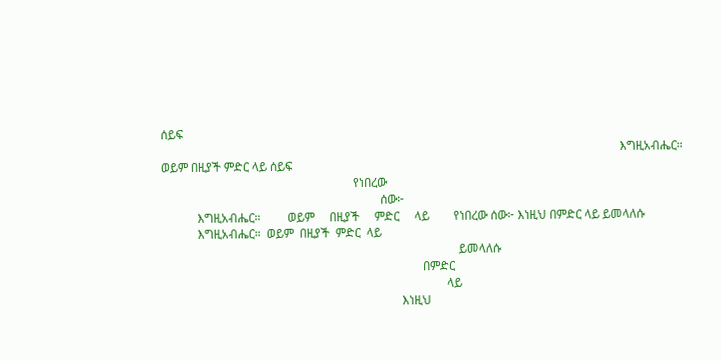ሰይፍ
                                                                                                                                                         እግዚአብሔር። ወይም በዚያች ምድር ላይ ሰይፍ
                                                                የነበረው
                                                                         ሰው፦
            እግዚአብሔር።         ወይም     በዚያች     ምድር     ላይ        የነበረው ሰው፦ እነዚህ በምድር ላይ ይመላለሱ
            እግዚአብሔር።  ወይም  በዚያች  ምድር  ላይ
                                                                                                   ይመላለሱ
                                                                                       በምድር
                                                                                               ላይ
                                                                                እነዚህ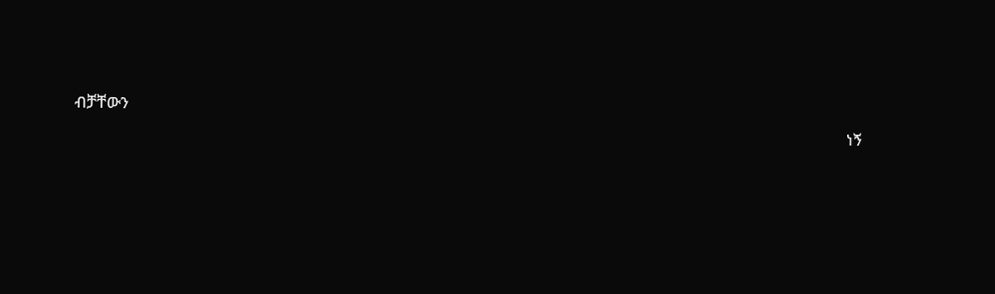ብቻቸውን
                                                                                                                                                                                                 ነኝ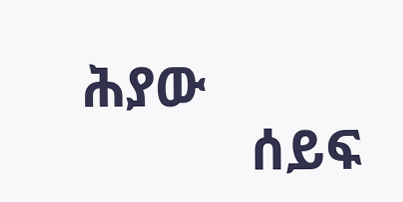ሕያው
            ሰይፍ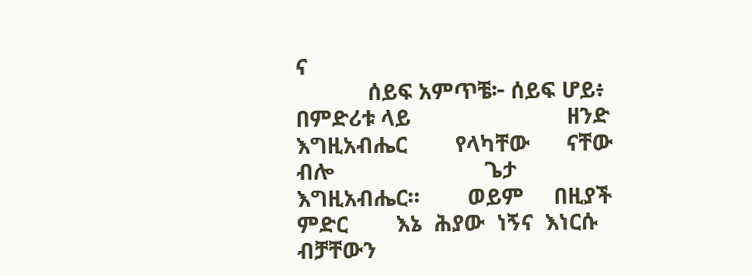ና
            ሰይፍ አምጥቼ፦ ሰይፍ ሆይ፥ በምድሪቱ ላይ                          ዘንድ    እግዚአብሔር        የላካቸው      ናቸው     ብሎ                         ጌታ  እግዚአብሔር።        ወይም     በዚያች     ምድር        እኔ  ሕያው  ነኝና  እነርሱ  ብቻቸውን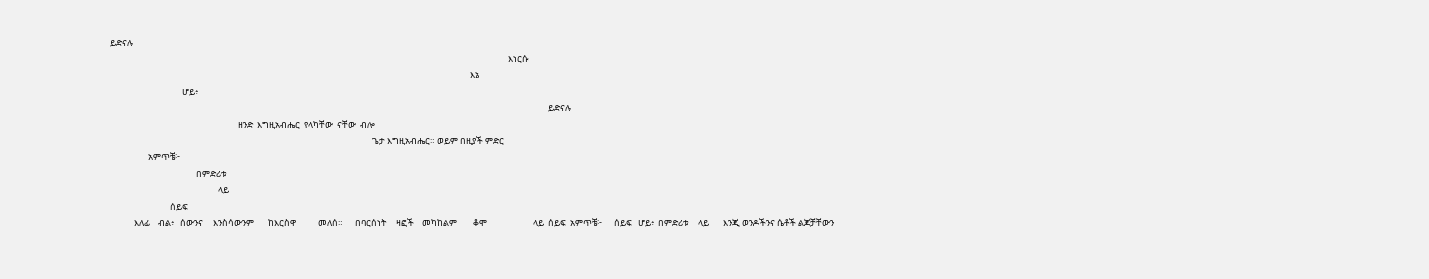ይድናሉ
                                                                                                                                                                                                       እነርሱ
                                                                                                                                                                                    እኔ
                                    ሆይ፥
                                                                                                                                                                                                                           ይድናሉ
                                                                ዘንድ  እግዚአብሔር  የላካቸው  ናቸው  ብሎ
                                                                                                                                   ጌታ እግዚአብሔር። ወይም በዚያች ምድር
                   አምጥቼ፦
                                           በምድሪቱ
                                                      ላይ
                              ሰይፍ
            እለፊ    ብል፥   ሰውንና     እንስሳውንም       ከእርስዋ           መለሰ።      በባርሰነት     ዛፎች    መካከልም        ቆሞ                       ላይ  ሰይፍ  አምጥቼ፦      ሰይፍ   ሆይ፥  በምድሪቱ     ላይ       እንጂ ወንዶችንና ሴቶች ልጆቻቸውን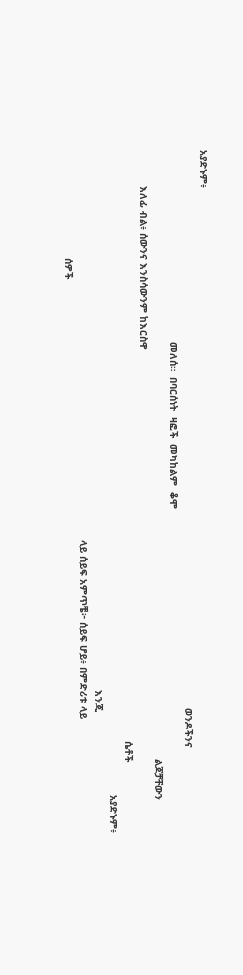አያድኑም፥
                                                                                                                                                                                          ወንዶችንና
                                                                መለሰ።  በባርሰነት  ዛፎች  መካከልም  ቆሞ
                                                                                                                                                                                                           ልጆቻቸውን
            እለፊ ብል፥ ሰውንና እንስሳውንም ከእርስዋ
                                                                                                                                                                                                     ሴቶች
                                                                                                                                                                                                                       አያድኑም፥
                                                                                                                                                                                    እንጂ
                                                                                                                                  ላይ ሰይፍ አምጥቼ፦ ሰይፍ ሆይ፥ በምድሪቱ ላይ
                                    ሰዎች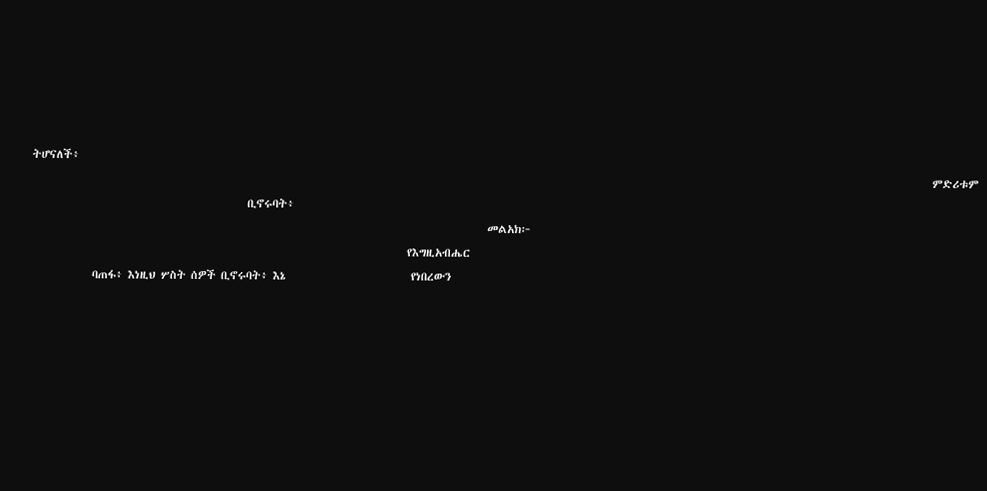ትሆናለች፥
                                                                                                                                                                                    ምድሪቱም
                                           ቢኖሩባት፥
                                                                                           መልአክ፦
                                                                           የእግዚአብሔር
            ባጠፋ፥ እነዚህ ሦስት ሰዎች ቢኖሩባት፥ እኔ                         የነበረውን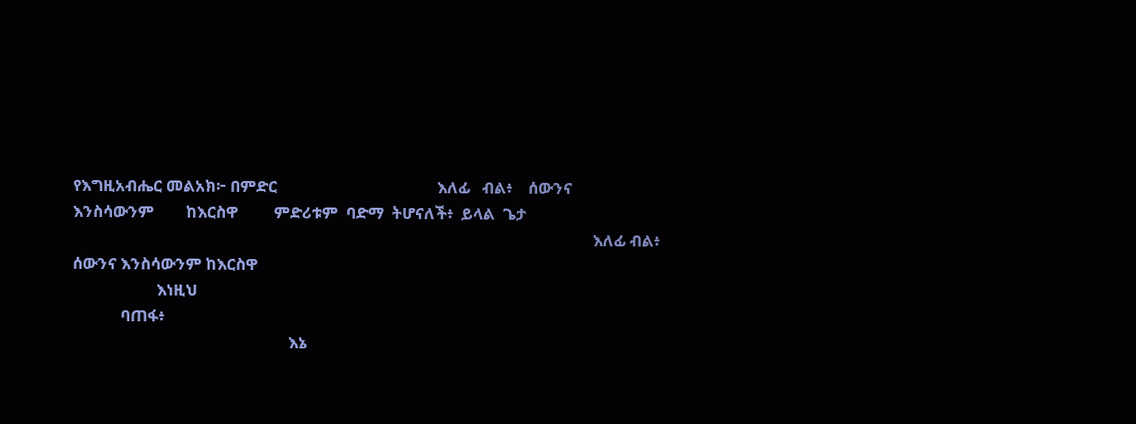የእግዚአብሔር መልአክ፦ በምድር                                        እለፊ   ብል፥    ሰውንና    እንስሳውንም        ከእርስዋ         ምድሪቱም  ባድማ  ትሆናለች፥  ይላል  ጌታ
                                                                                                                                  እለፊ ብል፥ ሰውንና እንስሳውንም ከእርስዋ
                     እነዚህ
            ባጠፋ፥
                                                      እኔ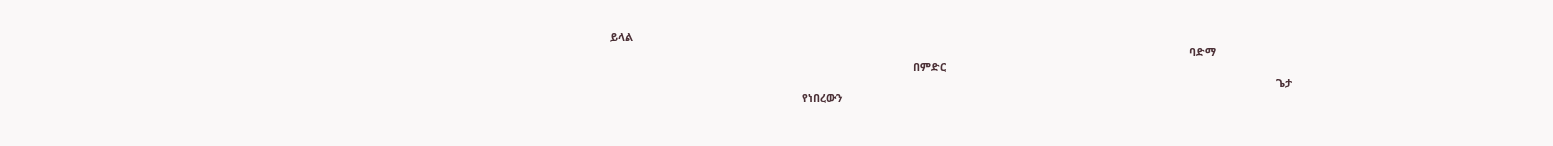ይላል
                                                                                                                                                                                                 ባድማ
                                                                                                     በምድር
                                                                                                                                                                                                                              ጌታ
                                                                የነበረውን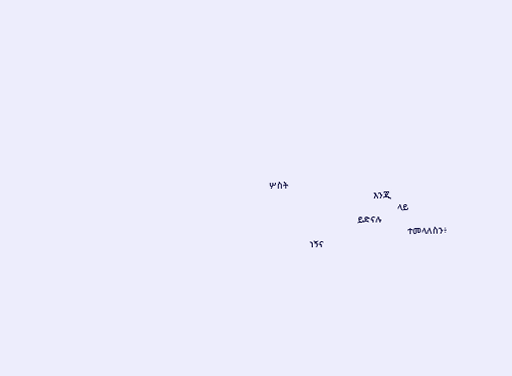ሦስት
                                                    እንጂ
                                                                ላይ
                                            ይድናሉ
                                                                     ተመላለስን፥
                    ነኝና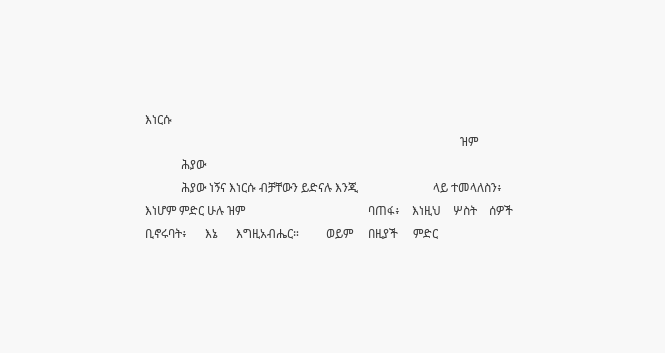እነርሱ
                                                                                                         ዝም
            ሕያው
            ሕያው ነኝና እነርሱ ብቻቸውን ይድናሉ እንጂ                         ላይ ተመላለስን፥ እነሆም ምድር ሁሉ ዝም                                         ባጠፋ፥    እነዚህ    ሦስት    ሰዎች    ቢኖሩባት፥      እኔ      እግዚአብሔር።         ወይም     በዚያች     ምድር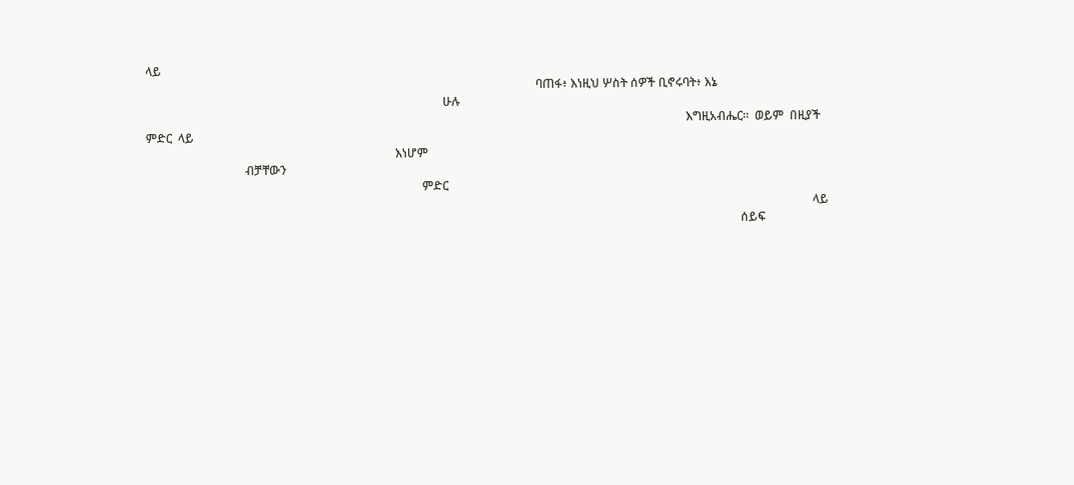ላይ
                                                                                                                                  ባጠፋ፥ እነዚህ ሦስት ሰዎች ቢኖሩባት፥ እኔ
                                                                                                   ሁሉ
                                                                                                                                                                                    እግዚአብሔር።  ወይም  በዚያች  ምድር  ላይ
                                                                                   እነሆም
                                 ብቻቸውን
                                                                                            ምድር
                                                                                                                                                                                                                              ላይ
                                                                                                                                                                                                      ሰይፍ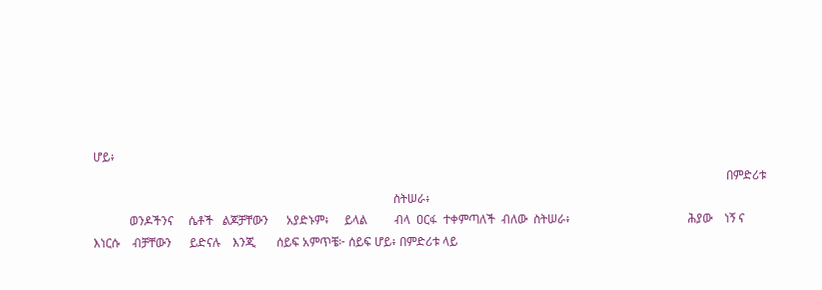ሆይ፥
                                                                                                                                                                                                                   በምድሪቱ
                                                                                                    ስትሠራ፥
            ወንዶችንና     ሴቶች   ልጆቻቸውን      አያድኑም፥     ይላል         ብላ  ዐርፋ  ተቀምጣለች  ብለው  ስትሠራ፥                                       ሕያው    ነኝ ና  እነርሱ    ብቻቸውን      ይድናሉ    እንጂ       ሰይፍ አምጥቼ፦ ሰይፍ ሆይ፥ በምድሪቱ ላይ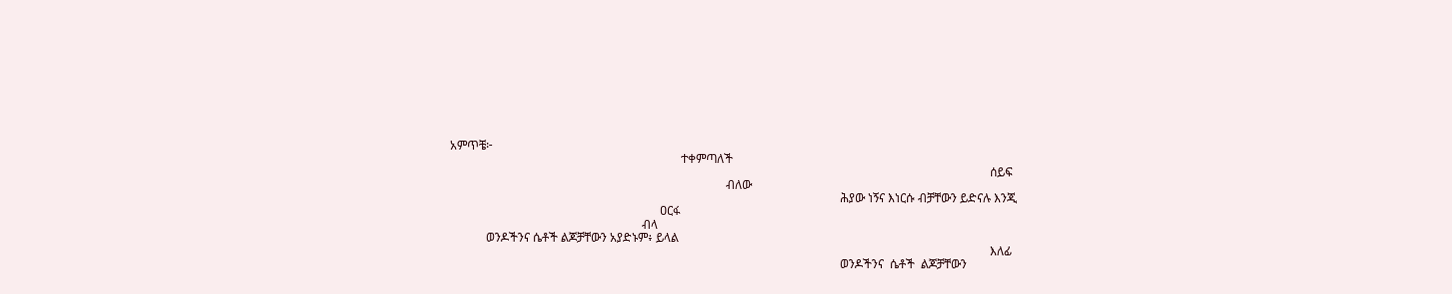አምጥቼ፦
                                                                             ተቀምጣለች
                                                                                                                                                                                    ሰይፍ
                                                                                            ብለው
                                                                                                                                  ሕያው ነኝና እነርሱ ብቻቸውን ይድናሉ እንጂ
                                                                      ዐርፋ
                                                                ብላ
            ወንዶችንና ሴቶች ልጆቻቸውን አያድኑም፥ ይላል
                                                                                                                                                                                    እለፊ
                                                                                                                                  ወንዶችንና  ሴቶች  ልጆቻቸውን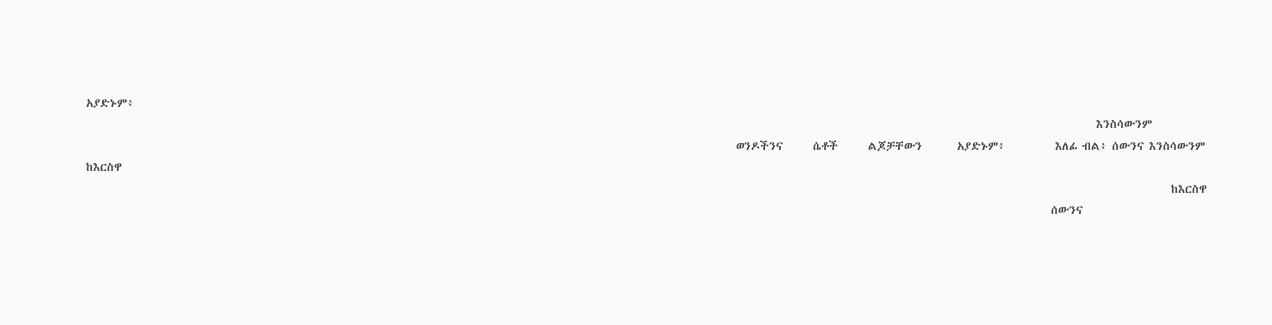አያድኑም፥
                                                                                                                                                                                                          እንስሳውንም
                                                                                                                                  ወንዶችንና      ሴቶች      ልጆቻቸውን       አያድኑም፥          እለፊ ብል፥ ሰውንና እንስሳውንም ከእርስዋ
                                                                                                                                                                                                                         ከእርስዋ
                                                                                                                                                                                                 ሰውንና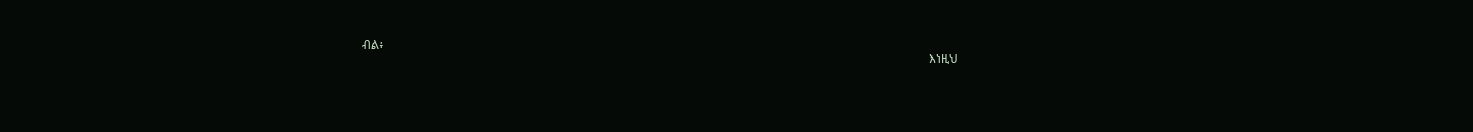ብል፥
                                                                                                                                                                                             እነዚህ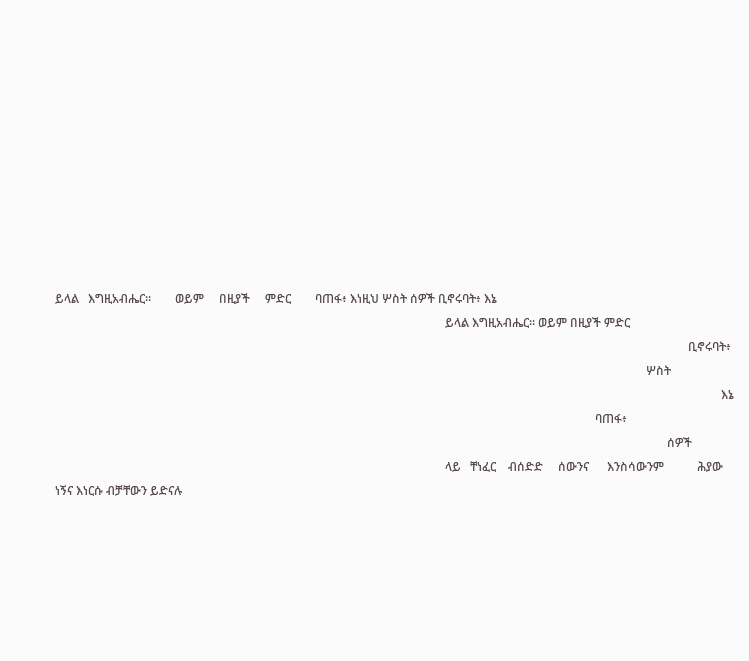ይላል   እግዚአብሔር።        ወይም     በዚያች     ምድር        ባጠፋ፥ እነዚህ ሦስት ሰዎች ቢኖሩባት፥ እኔ
                                                                                                                                  ይላል እግዚአብሔር። ወይም በዚያች ምድር
                                                                                                                                                                                                                   ቢኖሩባት፥
                                                                                                                                                                                                     ሦስት
                                                                                                                                                                                                                              እኔ
                                                                                                                                                                                    ባጠፋ፥
                                                                                                                                                                                                            ሰዎች
                                                                                                                                  ላይ   ቸነፈር    ብሰድድ     ሰውንና      እንስሳውንም           ሕያው ነኝና እነርሱ ብቻቸውን ይድናሉ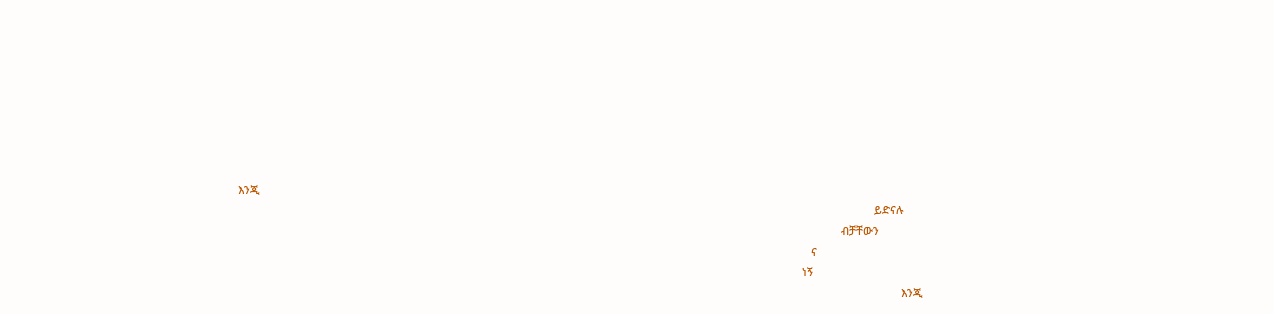እንጂ
                                                                                                                                                                                                                    ይድናሉ
                                                                                                                                                                                                         ብቻቸውን
                                                                                                                                                                                               ና
                                                                                                                                                                                            ነኝ
                                                                                                                                                                                                                             እንጂ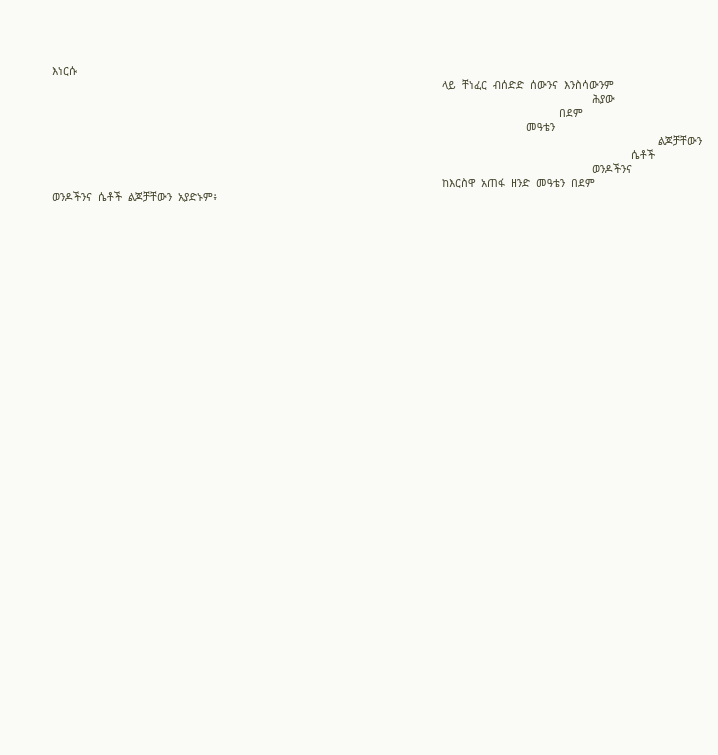እነርሱ
                                                                                                                                  ላይ  ቸነፈር  ብሰድድ  ሰውንና  እንስሳውንም
                                                                                                                                                                                    ሕያው
                                                                                                                                                                         በደም
                                                                                                                                                              መዓቴን
                                                                                                                                                                                                          ልጆቻቸውን
                                                                                                                                                                                                 ሴቶች
                                                                                                                                                                                    ወንዶችንና
                                                                                                                                  ከእርስዋ  አጠፋ  ዘንድ  መዓቴን  በደም                        ወንዶችንና  ሴቶች  ልጆቻቸውን  አያድኑም፥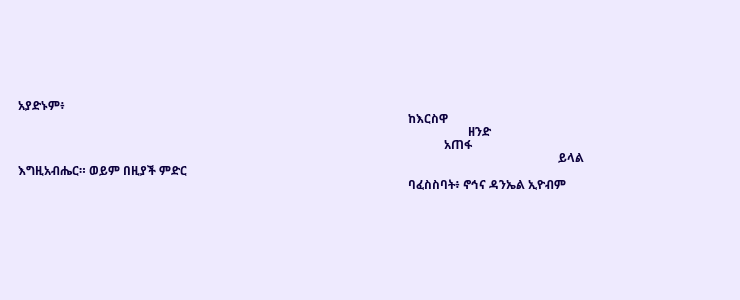አያድኑም፥
                                                                                                                                  ከእርስዋ
                                                                                                                                                      ዘንድ
                                                                                                                                              አጠፋ
                                                                                                                                                                                    ይላል እግዚአብሔር። ወይም በዚያች ምድር
                                                                                                                                  ባፈስስባት፥ ኖኅና ዳንኤል ኢዮብም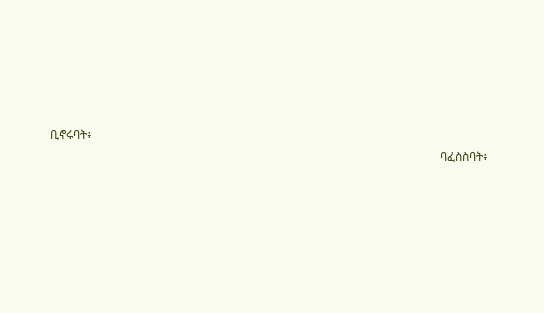ቢኖሩባት፥
                                                                                                                                  ባፈስስባት፥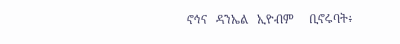ኖኅና   ዳንኤል   ኢዮብም     ቢኖሩባት፥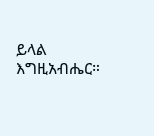ይላል    እግዚአብሔር።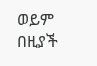ወይም     በዚያች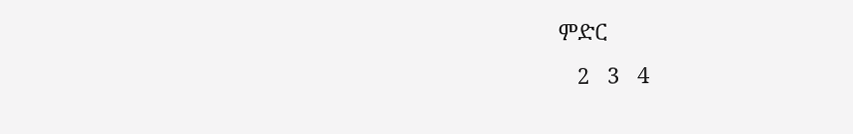ምድር
   2   3   4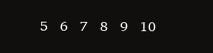5   6   7   8   9   10